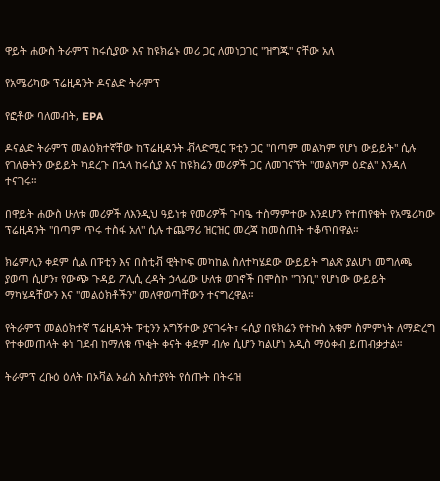ዋይት ሐውስ ትራምፕ ከሩሲያው እና ከዩክሬኑ መሪ ጋር ለመነጋገር "ዝግጁ" ናቸው አለ

የአሜሪካው ፕሬዚዳንት ዶናልድ ትራምፕ

የፎቶው ባለመብት, EPA

ዶናልድ ትራምፕ መልዕክተኛቸው ከፕሬዚዳንት ቭላድሚር ፑቲን ጋር "በጣም መልካም የሆነ ውይይት" ሲሉ የገለፁትን ውይይት ካደረጉ በኋላ ከሩሲያ እና ከዩክሬን መሪዎች ጋር ለመገናኘት "መልካም ዕድል" እንዳለ ተናገሩ።

በዋይት ሐውስ ሁለቱ መሪዎች ለእንዲህ ዓይነቱ የመሪዎች ጉባዔ ተስማምተው እንደሆን የተጠየቁት የአሜሪካው ፕሬዚዳንት "በጣም ጥሩ ተስፋ አለ" ሲሉ ተጨማሪ ዝርዝር መረጃ ከመስጠት ተቆጥበዋል።

ክሬምሊን ቀደም ሲል በፑቲን እና በስቲቭ ዊትኮፍ መካከል ስለተካሄደው ውይይት ግልጽ ያልሆነ መግለጫ ያወጣ ሲሆን፣ የውጭ ጉዳይ ፖሊሲ ረዳት ኃላፊው ሁለቱ ወገኖች በሞስኮ "ገንቢ" የሆነው ውይይት ማካሄዳቸውን እና "መልዕክቶችን" መለዋወጣቸውን ተናግረዋል።

የትራምፕ መልዕክተኛ ፕሬዚዳንት ፑቲንን አግኝተው ያናገሩት፣ ሩሲያ በዩክሬን የተኩስ አቁም ስምምነት ለማድረግ የተቀመጠላት ቀነ ገደብ ከማለቁ ጥቂት ቀናት ቀደም ብሎ ሲሆን ካልሆነ አዲስ ማዕቀብ ይጠብቃታል።

ትራምፕ ረቡዕ ዕለት በኦቫል ኦፊስ አስተያየት የሰጡት በትሩዝ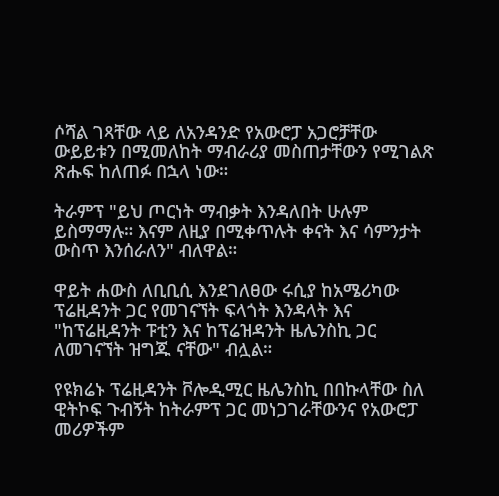ሶሻል ገጻቸው ላይ ለአንዳንድ የአውሮፓ አጋሮቻቸው ውይይቱን በሚመለከት ማብራሪያ መስጠታቸውን የሚገልጽ ጽሑፍ ከለጠፉ በኋላ ነው።

ትራምፕ "ይህ ጦርነት ማብቃት እንዳለበት ሁሉም ይስማማሉ። እናም ለዚያ በሚቀጥሉት ቀናት እና ሳምንታት ውስጥ እንሰራለን" ብለዋል።

ዋይት ሐውስ ለቢቢሲ እንደገለፀው ሩሲያ ከአሜሪካው ፕሬዚዳንት ጋር የመገናኘት ፍላጎት እንዳላት እና "ከፕሬዚዳንት ፑቲን እና ከፕሬዝዳንት ዜሌንስኪ ጋር ለመገናኘት ዝግጁ ናቸው" ብሏል።

የዩክሬኑ ፕሬዚዳንት ቮሎዲሚር ዜሌንስኪ በበኩላቸው ስለ ዊትኮፍ ጉብኝት ከትራምፕ ጋር መነጋገራቸውንና የአውሮፓ መሪዎችም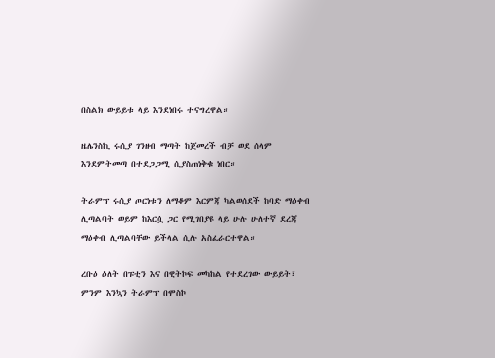በስልክ ውይይቱ ላይ እንደነበሩ ተናግረዋል።

ዜሌንስኪ ሩሲያ ገንዘብ ማጣት ከጀመረች ብቻ ወደ ሰላም እንደምትመጣ በተደጋጋሚ ሲያስጠነቅቁ ነበር።

ትራምፕ ሩሲያ ጦርነቱን ለማቆም እርምጃ ካልወሰደች ከባድ ማዕቀብ ሊጣልባት ወይም ከእርሷ ጋር የሚገበያዩ ላይ ሁሉ ሁለተኛ ደረጃ ማዕቀብ ሊጣልባቸው ይችላል ሲሉ አስፈራርተዋል።

ረቡዕ ዕለት በፑቲን እና በዊትኮፍ መካከል የተደረገው ውይይት፣ ምንም እንኳን ትራምፕ በሞስኮ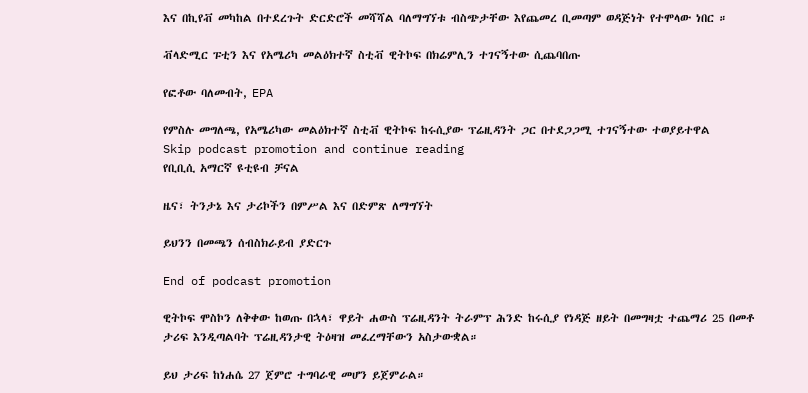እና በኪየቭ መካከል በተደረጉት ድርድሮች መሻሻል ባለማግኘቱ ብስጭታቸው እየጨመረ ቢመጣም ወዳጅነት የተሞላው ነበር ።

ቭላድሚር ፑቲን እና የአሜሪካ መልዕክተኛ ስቲቭ ዊትኮፍ በክሬምሊን ተገናኝተው ሲጨባበጡ

የፎቶው ባለመብት, EPA

የምስሉ መግለጫ, የአሜሪካው መልዕክተኛ ስቲቭ ዊትኮፍ ከሩሲያው ፕሬዚዳንት ጋር በተደጋጋሚ ተገናኝተው ተወያይተዋል
Skip podcast promotion and continue reading
የቢቢሲ አማርኛ ዩቲዩብ ቻናል

ዜና፣ ትንታኔ እና ታሪኮችን በምሥል እና በድምጽ ለማግኘት

ይህንን በመጫን ሰብስክራይብ ያድርጉ

End of podcast promotion

ዊትኮፍ ሞስኮን ለቅቀው ከወጡ በኋላ፣ ዋይት ሐውስ ፕሬዚዳንት ትራምፕ ሕንድ ከሩሲያ የነዳጅ ዘይት በመግዛቷ ተጨማሪ 25 በመቶ ታሪፍ እንዲጣልባት ፕሬዚዳንታዊ ትዕዛዝ መፈረማቸውን አስታውቋል።

ይህ ታሪፍ ከነሐሴ 27 ጀምሮ ተግባራዊ መሆን ይጀምራል።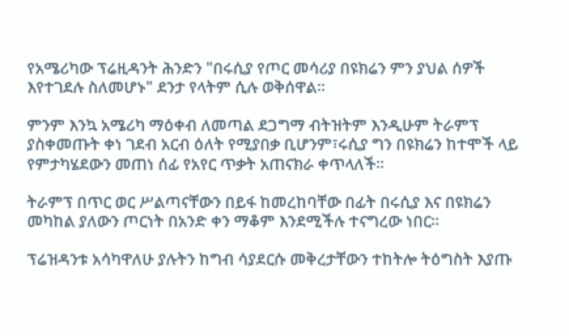የአሜሪካው ፕሬዚዳንት ሕንድን "በሩሲያ የጦር መሳሪያ በዩክሬን ምን ያህል ሰዎች እየተገደሉ ስለመሆኑ" ደንታ የላትም ሲሉ ወቅሰዋል።

ምንም እንኳ አሜሪካ ማዕቀብ ለመጣል ደጋግማ ብትዝትም እንዲሁም ትራምፕ ያስቀመጡት ቀነ ገደብ አርብ ዕለት የሚያበቃ ቢሆንም፣ሩሲያ ግን በዩክሬን ከተሞች ላይ የምታካሄደውን መጠነ ሰፊ የአየር ጥቃት አጠናክራ ቀጥላለች።

ትራምፕ በጥር ወር ሥልጣናቸውን በይፋ ከመረከባቸው በፊት በሩሲያ እና በዩክሬን መካከል ያለውን ጦርነት በአንድ ቀን ማቆም እንደሚችሉ ተናግረው ነበር።

ፕሬዝዳንቱ አሳካዋለሁ ያሉትን ከግብ ሳያደርሱ መቅረታቸውን ተከትሎ ትዕግስት እያጡ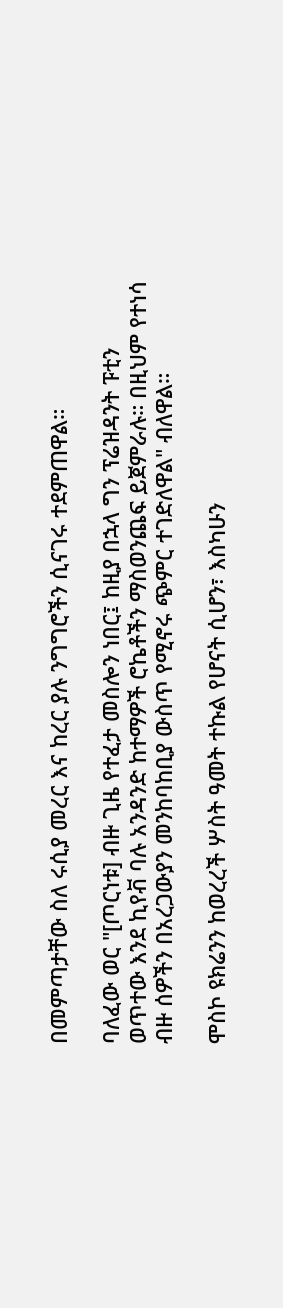በመምጣታቸው ስለ ሩሲያ መረር እና ከረር ያሉ ንግግሮችን ሲናገሩ ተደምጠዋል።

ባለፈው ወር "[ጦርነቱ] ብዙ ጊዜ የተፈታ መስሎን ነበር፤ ከዚያ በኋላ ግን ፕሬዝዳንት ፑቲን ወጥተው እንደ ኪየቭ ባሉ አንዳንድ ከተማዎች ሮኬቶችን ማስወንጨፍ ይጀምራሉ። በዚህም የተነሳ ብዙ ሰዎችን በአረጋውያን መንከባከቢያ ውስጥ የሚኖሩ ጭምር ተገድለዋል" ብለዋል።

ሞስኮ ዩክሬንን ከወረረች ሦስት ዓመት ተኩል የሆናት ሲሆን፣ እስካሁን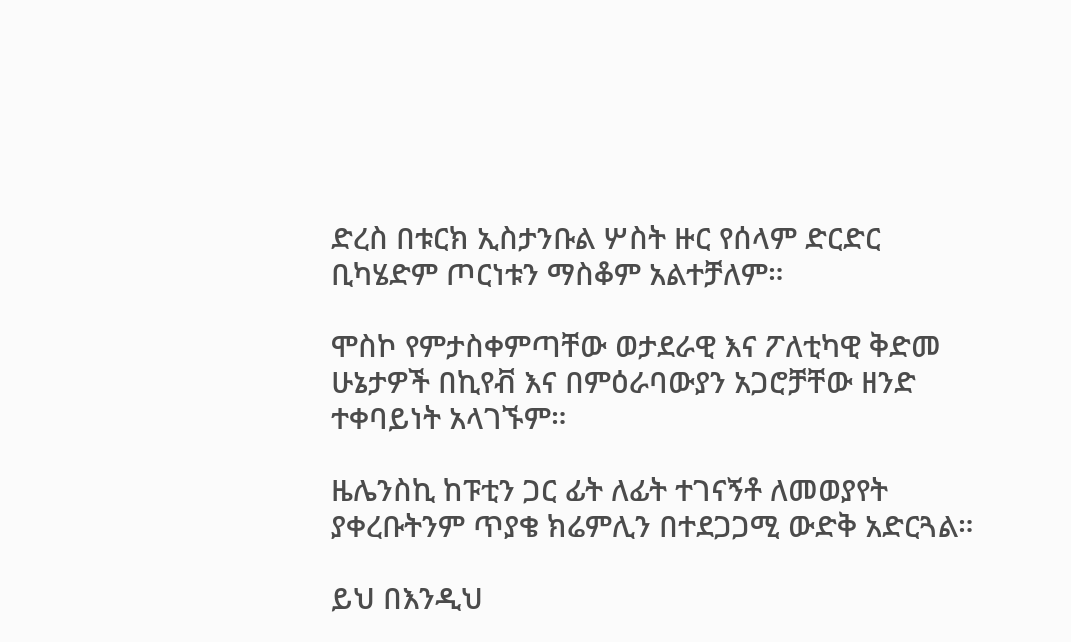ድረስ በቱርክ ኢስታንቡል ሦስት ዙር የሰላም ድርድር ቢካሄድም ጦርነቱን ማስቆም አልተቻለም።

ሞስኮ የምታስቀምጣቸው ወታደራዊ እና ፖለቲካዊ ቅድመ ሁኔታዎች በኪየቭ እና በምዕራባውያን አጋሮቻቸው ዘንድ ተቀባይነት አላገኙም።

ዜሌንስኪ ከፑቲን ጋር ፊት ለፊት ተገናኝቶ ለመወያየት ያቀረቡትንም ጥያቄ ክሬምሊን በተደጋጋሚ ውድቅ አድርጓል።

ይህ በእንዲህ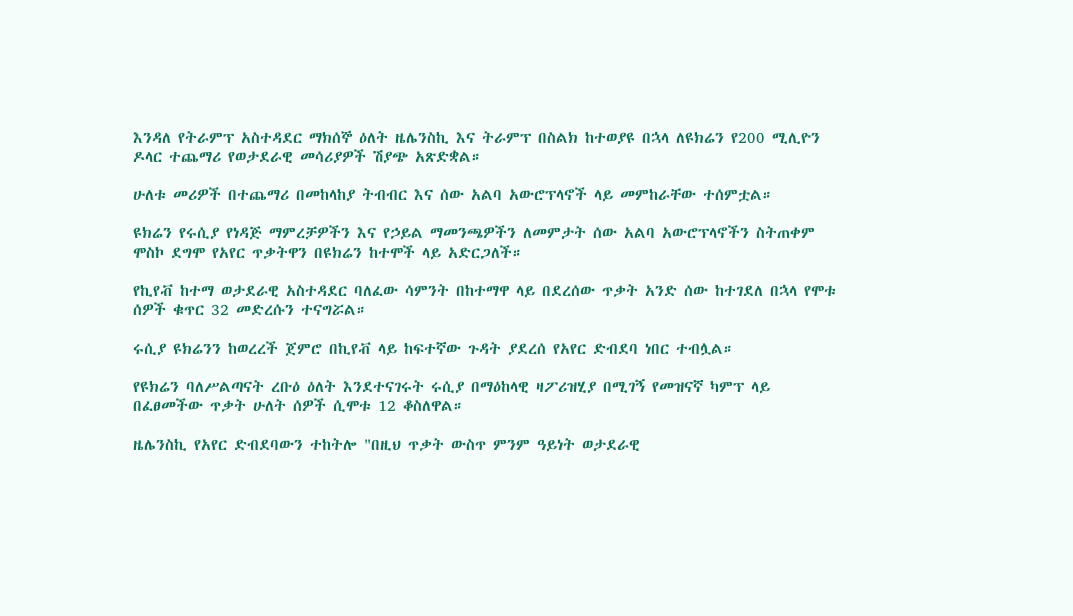እንዳለ የትራምፕ አስተዳደር ማክሰኞ ዕለት ዜሌንስኪ እና ትራምፕ በስልክ ከተወያዩ በኋላ ለዩክሬን የ200 ሚሊዮን ዶላር ተጨማሪ የወታደራዊ መሳሪያዎች ሽያጭ አጽድቋል።

ሁለቱ መሪዎች በተጨማሪ በመከላከያ ትብብር እና ሰው አልባ አውሮፕላኖች ላይ መምከራቸው ተሰምቷል።

ዩክሬን የሩሲያ የነዳጅ ማምረቻዎችን እና የኃይል ማመንጫዎችን ለመምታት ሰው አልባ አውሮፕላኖችን ስትጠቀም ሞስኮ ደግሞ የአየር ጥቃትዋን በዩክሬን ከተሞች ላይ አድርጋለች።

የኪየቭ ከተማ ወታደራዊ አስተዳደር ባለፈው ሳምንት በከተማዋ ላይ በደረሰው ጥቃት አንድ ሰው ከተገደለ በኋላ የሞቱ ሰዎች ቁጥር 32 መድረሱን ተናግሯል።

ሩሲያ ዩክሬንን ከወረረች ጀምሮ በኪየቭ ላይ ከፍተኛው ጉዳት ያደረሰ የአየር ድብደባ ነበር ተብሏል።

የዩክሬን ባለሥልጣናት ረቡዕ ዕለት እንደተናገሩት ሩሲያ በማዕከላዊ ዛፖሪዝሂያ በሚገኝ የመዝናኛ ካምፕ ላይ በፈፀመችው ጥቃት ሁለት ሰዎች ሲሞቱ 12 ቆስለዋል።

ዜሌንስኪ የአየር ድብደባውን ተከትሎ "በዚህ ጥቃት ውስጥ ምንም ዓይነት ወታደራዊ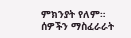ምክንያት የለም። ሰዎችን ማስፈራራት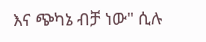እና ጭካኔ ብቻ ነው" ሲሉ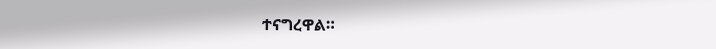ተናግረዋል።